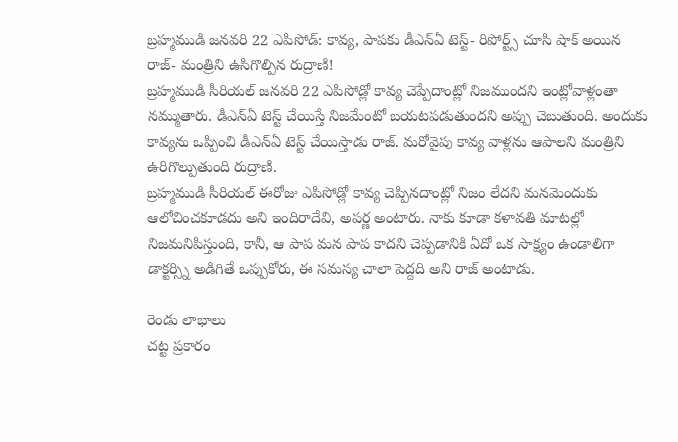బ్రహ్మముడి జనవరి 22 ఎపిసోడ్: కావ్య, పాపకు డీఎన్ఏ టెస్ట్- రిపోర్ట్స్ చూసి షాక్ అయిన రాజ్- మంత్రిని ఉసిగొల్పిన రుద్రాణి!
బ్రహ్మముడి సీరియల్ జనవరి 22 ఎపిసోడ్లో కావ్య చెప్పేదాంట్లో నిజముందని ఇంట్లోవాళ్లంతా నమ్ముతారు. డీఎన్ఏ టెస్ట్ చేయిస్తే నిజమేంటో బయటపడుతుందని అప్పు చెబుతుంది. అందుకు కావ్యను ఒప్పించి డీఎన్ఏ టెస్ట్ చేయిస్తాడు రాజ్. మరోవైపు కావ్య వాళ్లను ఆపాలని మంత్రిని ఉరిగొల్పుతుంది రుద్రాణి.
బ్రహ్మముడి సీరియల్ ఈరోజు ఎపిసోడ్లో కావ్య చెప్పినదాంట్లో నిజం లేదని మనమెందుకు ఆలోచించకూడదు అని ఇందిరాదేవి, అపర్ణ అంటారు. నాకు కూడా కళావతి మాటల్లో నిజమనిపిస్తుంది, కానీ, ఆ పాప మన పాప కాదని చెప్పడానికి ఏదో ఒక సాక్ష్యం ఉండాలిగా డాక్టర్స్ని అడిగితే ఒప్పుకోరు, ఈ సమస్య చాలా పెద్దది అని రాజ్ అంటాడు.

రెండు లాభాలు
చట్ట ప్రకారం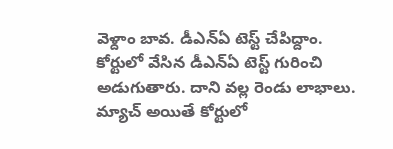వెళ్దాం బావ. డీఎన్ఏ టెస్ట్ చేపిద్దాం. కోర్టులో వేసిన డీఎన్ఏ టెస్ట్ గురించి అడుగుతారు. దాని వల్ల రెండు లాభాలు. మ్యాచ్ అయితే కోర్టులో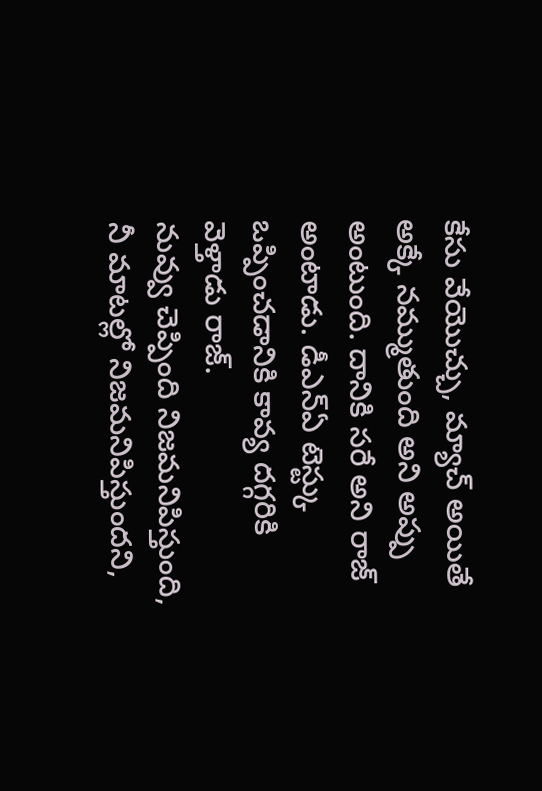కేసు వేయొచ్చు, మ్యాచ్ అయితే అక్కే నమ్ముతుంది అని అప్పు అంటుంది. దానికి సరే అని రాజ్ అంటాడు. డీఎన్ఏ టెస్ట్కు ఒప్పించడానికి కావ్య దగ్గరికి వెళ్తాడు రాజ్.
నువ్వు చెప్పింది నిజమనిపిస్తుంది, నీ మాటల్లో నిజమనిపిస్తుందని,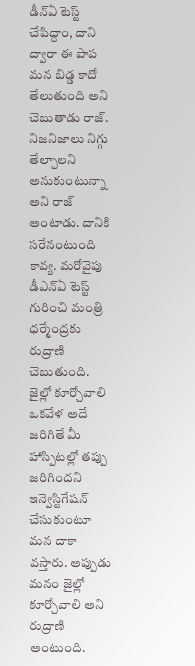డీన్ఏ టెస్ట్ చేపిద్దాం, దాని ద్వారా ఈ పాప మన బిడ్డ కాదో తేలుతుంది అని చెబుతాడు రాజ్. నిజనిజాలు నిగ్గు తేల్చాలని అనుకుంటున్నా అని రాజ్ అంటాడు. దానికి సరేనంటుంది కావ్య. మరోవైపు డీఎన్ఏ టెస్ట్ గురించి మంత్రి ధర్మేంద్రకు రుద్రాణి చెబుతుంది.
జైల్లో కూర్చోవాలి
ఒకవేళ అదే జరిగితే మీ హాస్పిటల్లో తప్పు జరిగిందని ఇన్వెస్టిగేషన్ చేసుకుంటూ మన దాకా వస్తారు. అప్పుడు మనం జైల్లో కూర్చోవాలి అని రుద్రాణి అంటుంది.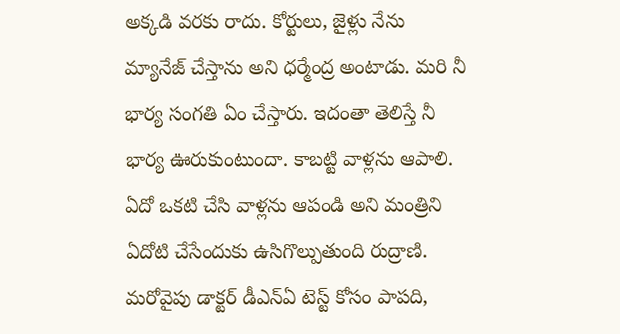అక్కడి వరకు రాదు. కోర్టులు, జైళ్లు నేను మ్యానేజ్ చేస్తాను అని ధర్మేంద్ర అంటాడు. మరి నీ భార్య సంగతి ఏం చేస్తారు. ఇదంతా తెలిస్తే నీ భార్య ఊరుకుంటుందా. కాబట్టి వాళ్లను ఆపాలి. ఏదో ఒకటి చేసి వాళ్లను ఆపండి అని మంత్రిని ఏదోటి చేసేందుకు ఉసిగొల్పుతుంది రుద్రాణి.
మరోవైపు డాక్టర్ డీఎన్ఏ టెస్ట్ కోసం పాపది,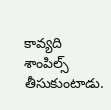కావ్యది శాంపిల్స్ తీసుకుంటాడు.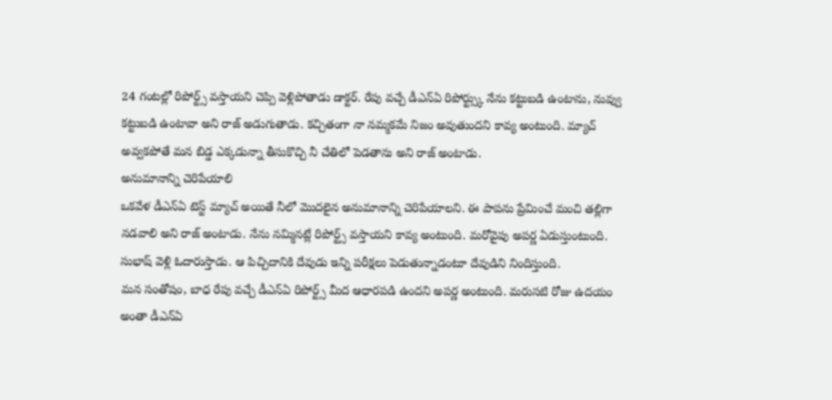24 గంటల్లో రిపోర్ట్స్ వస్తాయని చెప్పి వెళ్లిపోతాడు డాక్టర్. రేపు వచ్చే డీఎన్ఏ రిపోర్ట్స్కు నేను కట్టుబడి ఉంటాను, నువ్వు కట్టుబడి ఉంటావా అని రాజ్ అడుగుతాడు. కచ్చితంగా నా నమ్మకమే నిజం అవుతుందని కావ్య అంటుంది. మ్యాచ్ అవ్వకపోతే మన బిడ్డ ఎక్కడున్నా తీసుకొచ్చి నీ చేతిలో పెడతాను అని రాజ్ అంటాడు.
అనుమానాన్ని చెరిపేయాలి
ఒకవేళ డీఎన్ఏ టెస్ట్ మ్యాచ్ అయితే నీలో మొదలైన అనుమానాన్ని చెరిపేయాలని. ఈ పాపను ప్రేమించే మంచి తల్లిగా నడవాలి అని రాజ్ అంటాడు. నేను నమ్మినట్లే రిపోర్ట్స్ వస్తాయని కావ్య అంటుంది. మరోవైపు అపర్ణ ఏడుస్తుంటుంది. సుభాష్ వెళ్లి ఓదారుస్తాడు. ఆ పిచ్చిదానికి దేవుడు ఇన్ని పరీక్షలు పెడుతున్నాడంటూ దేవుడిని నిందిస్తుంది.
మన సంతోషం, బాధ రేపు వచ్చే డీఎన్ఏ రిపోర్ట్స్ మీద ఆధారపడి ఉందని అపర్ణ అంటుంది. మరుసటి రోజు ఉదయం అంతా డీఎన్ఏ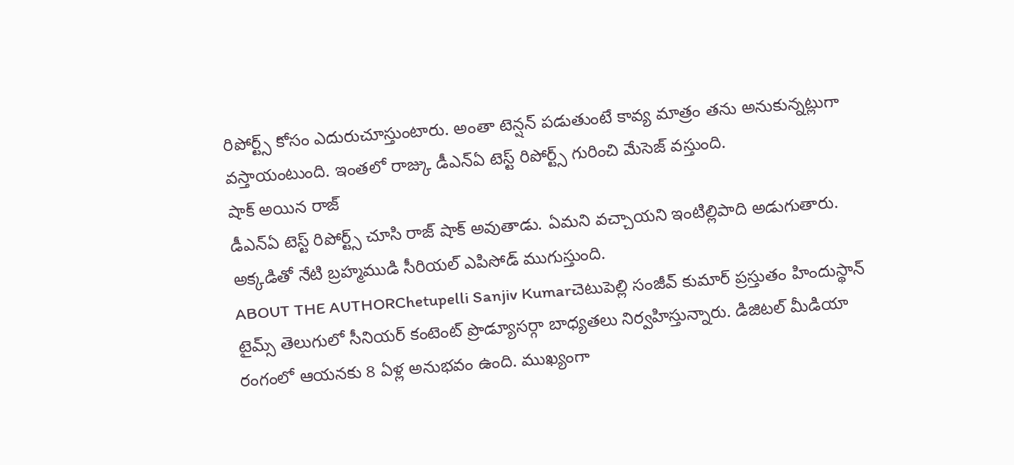రిపోర్ట్స్ కోసం ఎదురుచూస్తుంటారు. అంతా టెన్షన్ పడుతుంటే కావ్య మాత్రం తను అనుకున్నట్లుగా వస్తాయంటుంది. ఇంతలో రాజ్కు డీఎన్ఏ టెస్ట్ రిపోర్ట్స్ గురించి మేసెజ్ వస్తుంది.
షాక్ అయిన రాజ్
డీఎన్ఏ టెస్ట్ రిపోర్ట్స్ చూసి రాజ్ షాక్ అవుతాడు. ఏమని వచ్చాయని ఇంటిల్లిపాది అడుగుతారు. అక్కడితో నేటి బ్రహ్మముడి సీరియల్ ఎపిసోడ్ ముగుస్తుంది.
ABOUT THE AUTHORChetupelli Sanjiv Kumarచెటుపెల్లి సంజీవ్ కుమార్ ప్రస్తుతం హిందుస్థాన్ టైమ్స్ తెలుగులో సీనియర్ కంటెంట్ ప్రొడ్యూసర్గా బాధ్యతలు నిర్వహిస్తున్నారు. డిజిటల్ మీడియా రంగంలో ఆయనకు 8 ఏళ్ల అనుభవం ఉంది. ముఖ్యంగా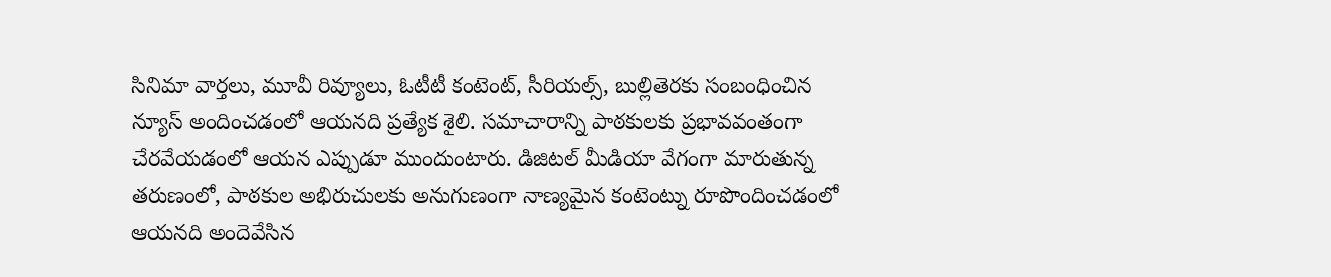సినిమా వార్తలు, మూవీ రివ్యూలు, ఓటీటీ కంటెంట్, సీరియల్స్, బుల్లితెరకు సంబంధించిన న్యూస్ అందించడంలో ఆయనది ప్రత్యేక శైలి. సమాచారాన్ని పాఠకులకు ప్రభావవంతంగా చేరవేయడంలో ఆయన ఎప్పుడూ ముందుంటారు. డిజిటల్ మీడియా వేగంగా మారుతున్న తరుణంలో, పాఠకుల అభిరుచులకు అనుగుణంగా నాణ్యమైన కంటెంట్ను రూపొందించడంలో ఆయనది అందెవేసిన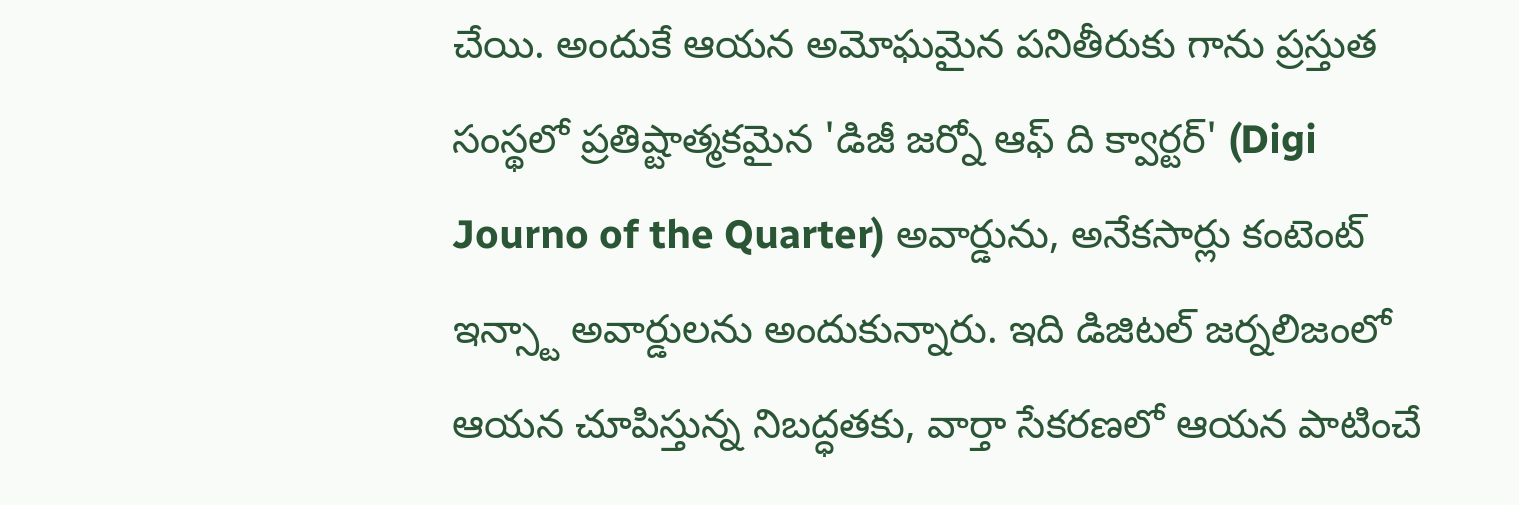చేయి. అందుకే ఆయన అమోఘమైన పనితీరుకు గాను ప్రస్తుత సంస్థలో ప్రతిష్టాత్మకమైన 'డిజీ జర్నో ఆఫ్ ది క్వార్టర్' (Digi Journo of the Quarter) అవార్డును, అనేకసార్లు కంటెంట్ ఇన్స్టా అవార్డులను అందుకున్నారు. ఇది డిజిటల్ జర్నలిజంలో ఆయన చూపిస్తున్న నిబద్ధతకు, వార్తా సేకరణలో ఆయన పాటించే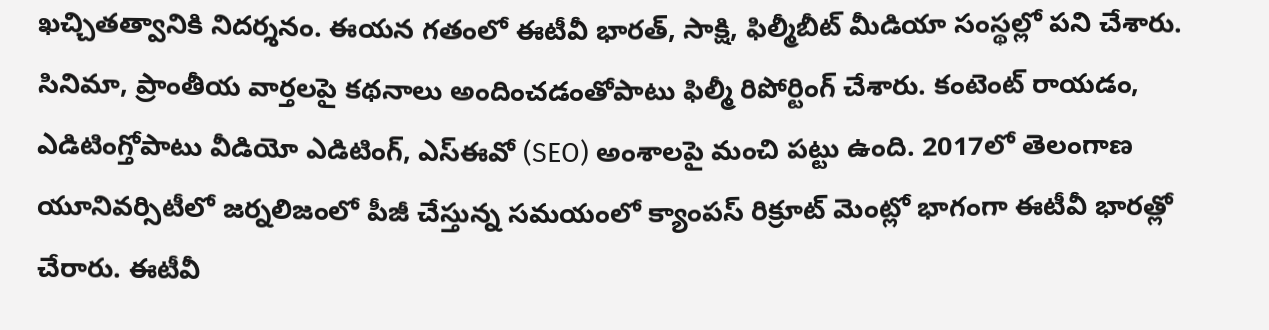ఖచ్చితత్వానికి నిదర్శనం. ఈయన గతంలో ఈటీవీ భారత్, సాక్షి, ఫిల్మీబీట్ మీడియా సంస్థల్లో పని చేశారు. సినిమా, ప్రాంతీయ వార్తలపై కథనాలు అందించడంతోపాటు ఫిల్మీ రిపోర్టింగ్ చేశారు. కంటెంట్ రాయడం, ఎడిటింగ్తోపాటు వీడియో ఎడిటింగ్, ఎస్ఈవో (SEO) అంశాలపై మంచి పట్టు ఉంది. 2017లో తెలంగాణ యూనివర్సిటీలో జర్నలిజంలో పీజీ చేస్తున్న సమయంలో క్యాంపస్ రిక్రూట్ మెంట్లో భాగంగా ఈటీవీ భారత్లో చేరారు. ఈటీవీ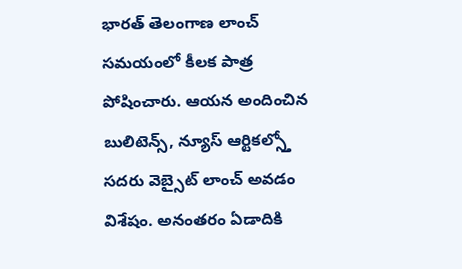భారత్ తెలంగాణ లాంచ్ సమయంలో కీలక పాత్ర పోషించారు. ఆయన అందించిన బులిటెన్స్, న్యూస్ ఆర్టికల్స్తో సదరు వెబ్సైట్ లాంచ్ అవడం విశేషం. అనంతరం ఏడాదికి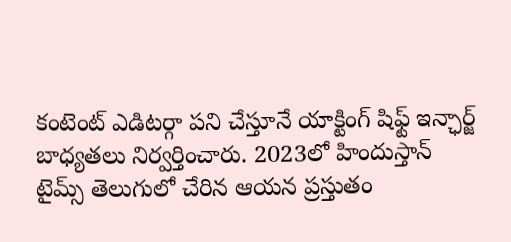కంటెంట్ ఎడిటర్గా పని చేస్తూనే యాక్టింగ్ షిఫ్ట్ ఇన్ఛార్జ్ బాధ్యతలు నిర్వర్తించారు. 2023లో హిందుస్తాన్ టైమ్స్ తెలుగులో చేరిన ఆయన ప్రస్తుతం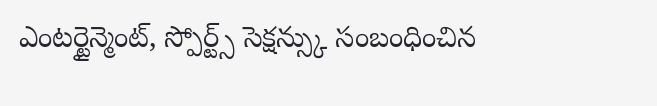ఎంటర్టైన్మెంట్, స్పోర్ట్స్ సెక్షన్స్కు సంబంధించిన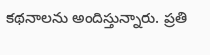కథనాలను అందిస్తున్నారు. ప్రతి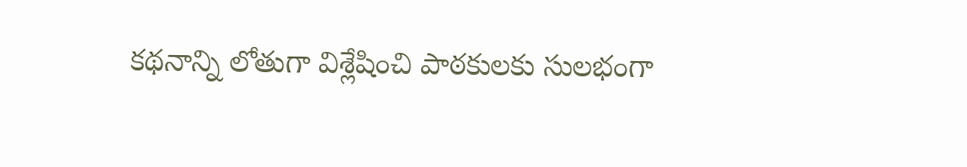కథనాన్ని లోతుగా విశ్లేషించి పాఠకులకు సులభంగా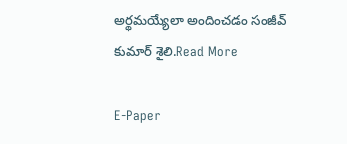అర్థమయ్యేలా అందించడం సంజీవ్ కుమార్ శైలి.Read More

E-Paper